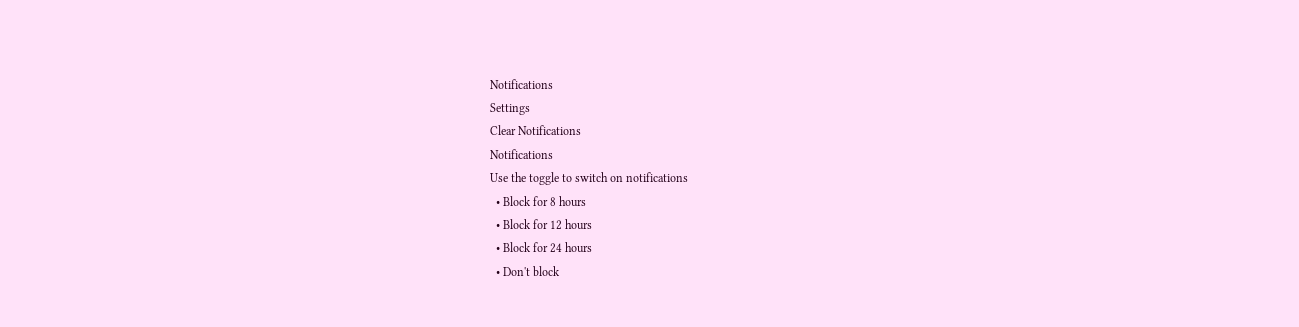Notifications
Settings
Clear Notifications
Notifications
Use the toggle to switch on notifications
  • Block for 8 hours
  • Block for 12 hours
  • Block for 24 hours
  • Don't block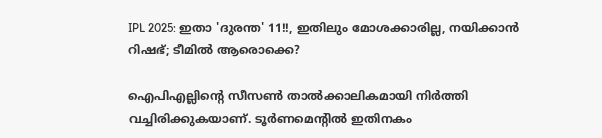IPL 2025: ഇതാ 'ദുരന്ത' 11!!, ഇതിലും മോശക്കാരില്ല, നയിക്കാന്‍ റിഷഭ്; ടീമില്‍ ആരൊക്കെ?

ഐപിഎല്ലിന്റെ സീസണ്‍ താല്‍ക്കാലികമായി നിര്‍ത്തി വച്ചിരിക്കുകയാണ്. ടൂര്‍ണമെന്റില്‍ ഇതിനകം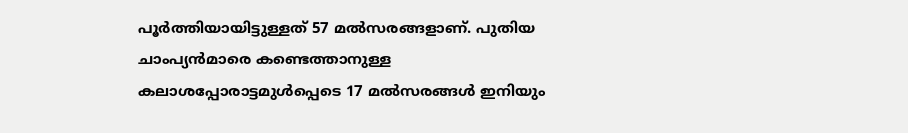പൂര്‍ത്തിയായിട്ടുള്ളത് 57 മല്‍സരങ്ങളാണ്. പുതിയ ചാംപ്യന്‍മാരെ കണ്ടെത്താനുള്ള കലാശപ്പോരാട്ടമുള്‍പ്പെടെ 17 മല്‍സരങ്ങള്‍ ഇനിയും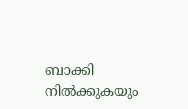ബാക്കി നില്‍ക്കുകയും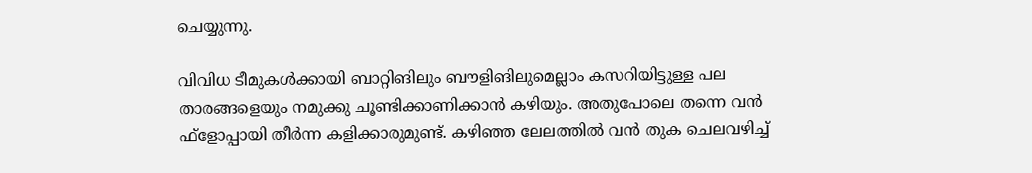ചെയ്യുന്നു.

വിവിധ ടീമുകള്‍ക്കായി ബാറ്റിങിലും ബൗളിങിലുമെല്ലാം കസറിയിട്ടുള്ള പല താരങ്ങളെയും നമുക്കു ചൂണ്ടിക്കാണിക്കാന്‍ കഴിയും. അതുപോലെ തന്നെ വന്‍ ഫ്‌ളോപ്പായി തീര്‍ന്ന കളിക്കാരുമുണ്ട്. കഴിഞ്ഞ ലേലത്തില്‍ വന്‍ തുക ചെലവഴിച്ച്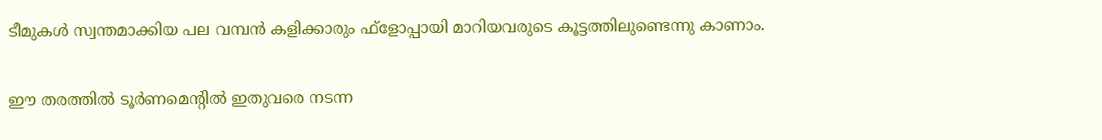ടീമുകള്‍ സ്വന്തമാക്കിയ പല വമ്പന്‍ കളിക്കാരും ഫ്‌ളോപ്പായി മാറിയവരുടെ കൂട്ടത്തിലുണ്ടെന്നു കാണാം.

ഈ തരത്തില്‍ ടൂര്‍ണമെന്റില്‍ ഇതുവരെ നടന്ന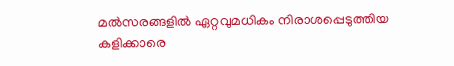മല്‍സരങ്ങളില്‍ ഏറ്റവുമധികം നിരാശപ്പെടുത്തിയ കളിക്കാരെ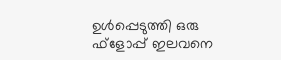ഉള്‍പ്പെടുത്തി ഒരു ഫ്‌ളോപ്പ് ഇലവനെ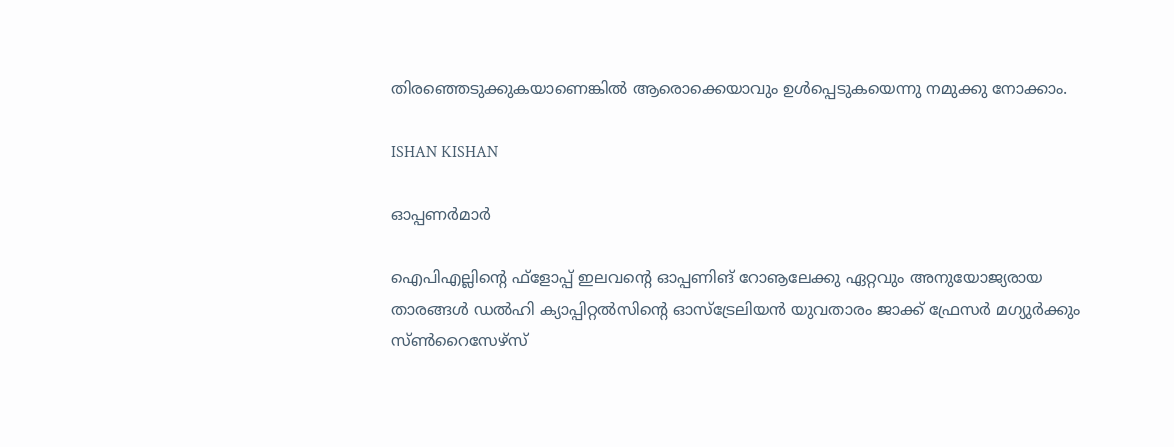തിരഞ്ഞെടുക്കുകയാണെങ്കില്‍ ആരൊക്കെയാവും ഉള്‍പ്പെടുകയെന്നു നമുക്കു നോക്കാം.

ISHAN KISHAN

ഓപ്പണര്‍മാര്‍

ഐപിഎല്ലിന്റെ ഫ്‌ളോപ്പ് ഇലവന്റെ ഓപ്പണിങ് റോൡലേക്കു ഏറ്റവും അനുയോജ്യരായ താരങ്ങള്‍ ഡല്‍ഹി ക്യാപ്പിറ്റല്‍സിന്റെ ഓസ്‌ട്രേലിയന്‍ യുവതാരം ജാക്ക് ഫ്രേസര്‍ മഗ്യുര്‍ക്കും സ്ണ്‍റൈസേഴ്‌സ്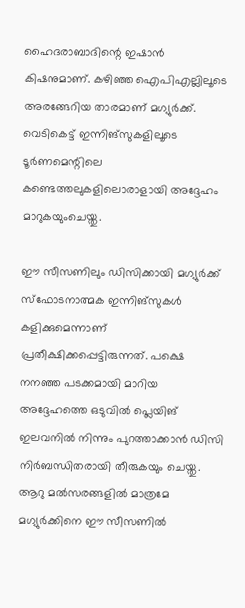ഹൈദരാബാദിന്റെ ഇഷാന്‍ കിഷനുമാണ്. കഴിഞ്ഞ ഐപിഎല്ലിലൂടെ അരങ്ങേറിയ താരമാണ് മഗ്യുര്‍ക്ക്. വെടികെട്ട് ഇന്നിങ്‌സുകളിലൂടെ ടൂര്‍ണമെന്റിലെ കണ്ടെത്തലുകളിലൊരാളായി അദ്ദേഹം മാറുകയുംചെയ്തു.

ഈ സീസണിലും ഡിസിക്കായി മഗ്യുര്‍ക്ക് സ്‌ഫോടനാത്മക ഇന്നിങ്‌സുകള്‍ കളിക്കുമെന്നാണ് പ്രതീക്ഷിക്കപ്പെട്ടിരുന്നത്. പക്ഷെ നനഞ്ഞ പടക്കമായി മാറിയ അദ്ദേഹത്തെ ഒടുവില്‍ പ്ലെയിങ് ഇലവനില്‍ നിന്നും പുറത്താക്കാന്‍ ഡിസി നിര്‍ബന്ധിതരായി തീരുകയും ചെയ്തു. ആറു മല്‍സരങ്ങളില്‍ മാത്രമേ മഗ്യുര്‍ക്കിനെ ഈ സീസണില്‍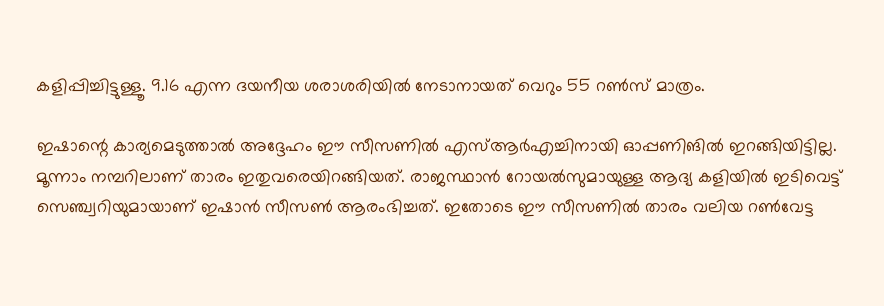കളിപ്പിച്ചിട്ടുള്ളൂ. 9.16 എന്ന ദയനീയ ശരാശരിയില്‍ നേടാനായത് വെറും 55 റണ്‍സ് മാത്രം.

ഇഷാന്റെ കാര്യമെടുത്താല്‍ അദ്ദേഹം ഈ സീസണില്‍ എസ്ആര്‍എച്ചിനായി ഓപ്പണിങില്‍ ഇറങ്ങിയിട്ടില്ല. മൂന്നാം നമ്പറിലാണ് താരം ഇതുവരെയിറങ്ങിയത്. രാജസ്ഥാന്‍ റോയല്‍സുമായുള്ള ആദ്യ കളിയില്‍ ഇടിവെട്ട് സെഞ്ച്വറിയുമായാണ് ഇഷാന്‍ സീസണ്‍ ആരംഭിച്ചത്. ഇതോടെ ഈ സീസണില്‍ താരം വലിയ റണ്‍വേട്ട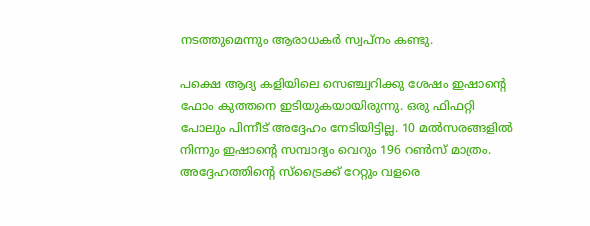നടത്തുമെന്നും ആരാധകര്‍ സ്വപ്‌നം കണ്ടു.

പക്ഷെ ആദ്യ കളിയിലെ സെഞ്ച്വറിക്കു ശേഷം ഇഷാന്റെ ഫോം കുത്തനെ ഇടിയുകയായിരുന്നു. ഒരു ഫിഫറ്റി പോലും പിന്നീട് അദ്ദേഹം നേടിയിട്ടില്ല. 10 മല്‍സരങ്ങളില്‍ നിന്നും ഇഷാന്റെ സമ്പാദ്യം വെറും 196 റണ്‍സ് മാത്രം. അദ്ദേഹത്തിന്റെ സ്‌ട്രൈക്ക് റേറ്റും വളരെ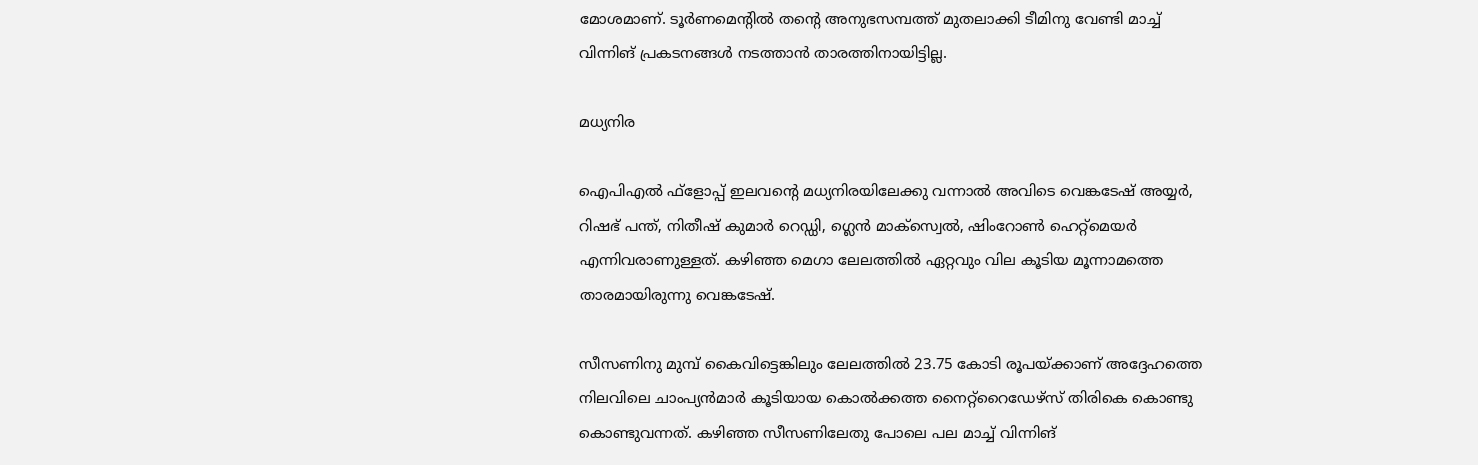മോശമാണ്. ടൂര്‍ണമെന്റില്‍ തന്റെ അനുഭസമ്പത്ത് മുതലാക്കി ടീമിനു വേണ്ടി മാച്ച് വിന്നിങ് പ്രകടനങ്ങള്‍ നടത്താന്‍ താരത്തിനായിട്ടില്ല.

മധ്യനിര

ഐപിഎല്‍ ഫ്‌ളോപ്പ് ഇലവന്റെ മധ്യനിരയിലേക്കു വന്നാല്‍ അവിടെ വെങ്കടേഷ് അയ്യര്‍, റിഷഭ് പന്ത്, നിതീഷ് കുമാര്‍ റെഡ്ഡി, ഗ്ലെന്‍ മാക്‌സ്വെല്‍, ഷിംറോണ്‍ ഹെറ്റ്‌മെയര്‍ എന്നിവരാണുള്ളത്. കഴിഞ്ഞ മെഗാ ലേലത്തില്‍ ഏറ്റവും വില കൂടിയ മൂന്നാമത്തെ താരമായിരുന്നു വെങ്കടേഷ്.

സീസണിനു മുമ്പ് കൈവിട്ടെങ്കിലും ലേലത്തില്‍ 23.75 കോടി രൂപയ്ക്കാണ് അദ്ദേഹത്തെ നിലവിലെ ചാംപ്യന്‍മാര്‍ കൂടിയായ കൊല്‍ക്കത്ത നൈറ്റ്‌റൈഡേഴ്‌സ് തിരികെ കൊണ്ടു കൊണ്ടുവന്നത്. കഴിഞ്ഞ സീസണിലേതു പോലെ പല മാച്ച് വിന്നിങ്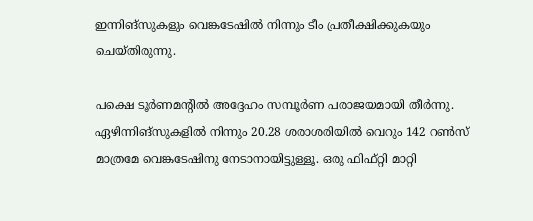ഇന്നിങ്‌സുകളും വെങ്കടേഷില്‍ നിന്നും ടീം പ്രതീക്ഷിക്കുകയും ചെയ്തിരുന്നു.

പക്ഷെ ടൂര്‍ണമന്റില്‍ അദ്ദേഹം സമ്പൂര്‍ണ പരാജയമായി തീര്‍ന്നു. ഏഴിന്നിങ്‌സുകളില്‍ നിന്നും 20.28 ശരാശരിയില്‍ വെറും 142 റണ്‍സ് മാത്രമേ വെങ്കടേഷിനു നേടാനായിട്ടുള്ളൂ. ഒരു ഫിഫ്റ്റി മാറ്റി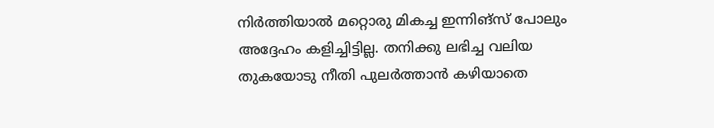നിര്‍ത്തിയാല്‍ മറ്റൊരു മികച്ച ഇന്നിങ്‌സ് പോലും അദ്ദേഹം കളിച്ചിട്ടില്ല. തനിക്കു ലഭിച്ച വലിയ തുകയോടു നീതി പുലര്‍ത്താന്‍ കഴിയാതെ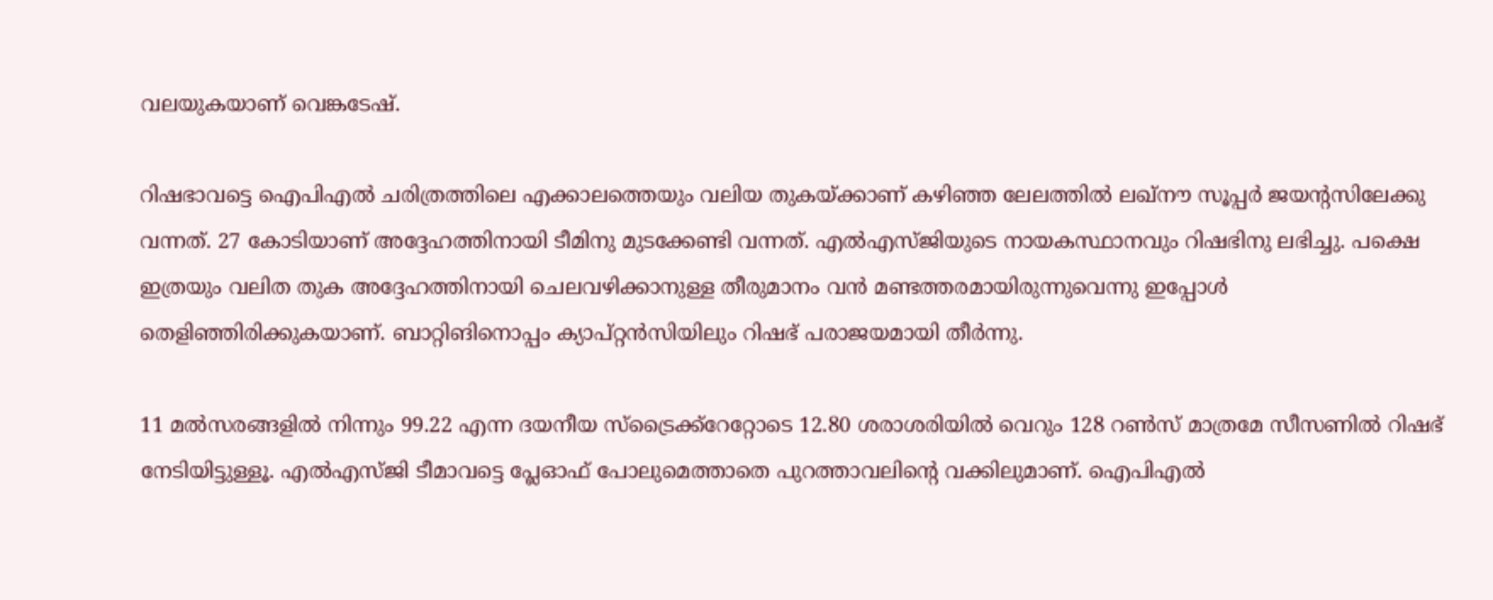വലയുകയാണ് വെങ്കടേഷ്.

റിഷഭാവട്ടെ ഐപിഎല്‍ ചരിത്രത്തിലെ എക്കാലത്തെയും വലിയ തുകയ്ക്കാണ് കഴിഞ്ഞ ലേലത്തില്‍ ലഖ്‌നൗ സൂപ്പര്‍ ജയന്റസിലേക്കു വന്നത്. 27 കോടിയാണ് അദ്ദേഹത്തിനായി ടീമിനു മുടക്കേണ്ടി വന്നത്. എല്‍എസ്ജിയുടെ നായകസ്ഥാനവും റിഷഭിനു ലഭിച്ചു. പക്ഷെ ഇത്രയും വലിത തുക അദ്ദേഹത്തിനായി ചെലവഴിക്കാനുള്ള തീരുമാനം വന്‍ മണ്ടത്തരമായിരുന്നുവെന്നു ഇപ്പോള്‍ തെളിഞ്ഞിരിക്കുകയാണ്. ബാറ്റിങിനൊപ്പം ക്യാപ്റ്റന്‍സിയിലും റിഷഭ് പരാജയമായി തീര്‍ന്നു.

11 മല്‍സരങ്ങളില്‍ നിന്നും 99.22 എന്ന ദയനീയ സ്‌ട്രൈക്ക്‌റേറ്റോടെ 12.80 ശരാശരിയില്‍ വെറും 128 റണ്‍സ് മാത്രമേ സീസണില്‍ റിഷഭ് നേടിയിട്ടുള്ളൂ. എല്‍എസ്ജി ടീമാവട്ടെ പ്ലേഓഫ് പോലുമെത്താതെ പുറത്താവലിന്റെ വക്കിലുമാണ്. ഐപിഎല്‍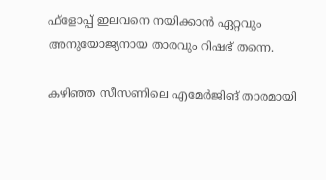ഫ്‌ളോപ്പ് ഇലവനെ നയിക്കാന്‍ ഏറ്റവും അനുയോജ്യനായ താരവും റിഷഭ് തന്നെ.

കഴിഞ്ഞ സീസണിലെ എമേര്‍ജിങ് താരമായി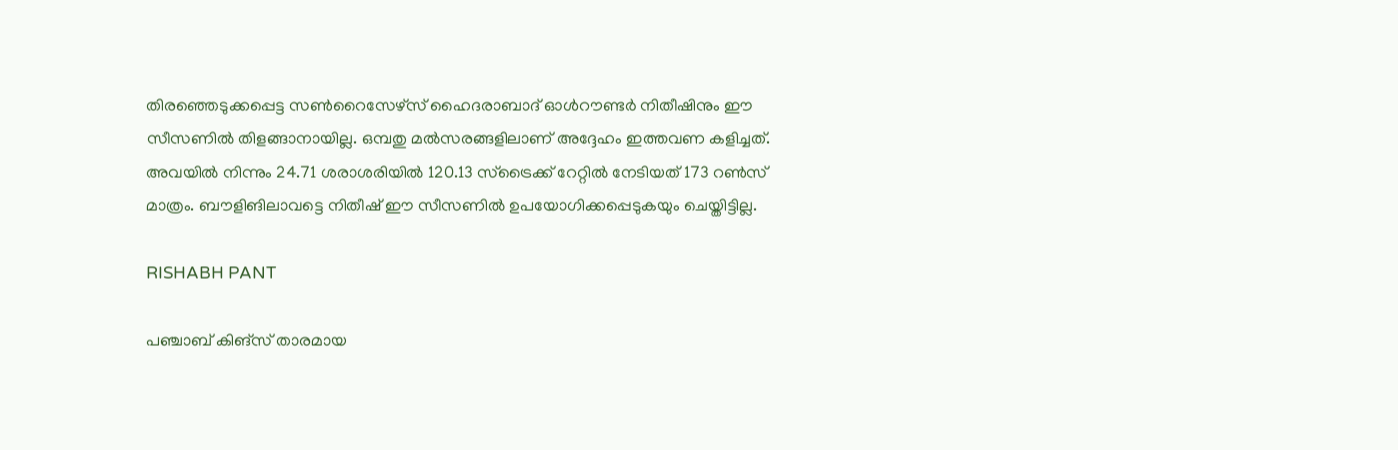തിരഞ്ഞെടുക്കപ്പെട്ട സണ്‍റൈസേഴ്‌സ് ഹൈദരാബാദ് ഓള്‍റൗണ്ടര്‍ നിതീഷിനും ഈ സീസണില്‍ തിളങ്ങാനായില്ല. ഒമ്പതു മല്‍സരങ്ങളിലാണ് അദ്ദേഹം ഇത്തവണ കളിച്ചത്. അവയില്‍ നിന്നും 24.71 ശരാശരിയില്‍ 120.13 സ്‌ട്രൈക്ക് റേറ്റില്‍ നേടിയത് 173 റണ്‍സ് മാത്രം. ബൗളിങിലാവട്ടെ നിതീഷ് ഈ സീസണില്‍ ഉപയോഗിക്കപ്പെടുകയും ചെയ്തിട്ടില്ല.

RISHABH PANT

പഞ്ചാബ് കിങ്‌സ് താരമായ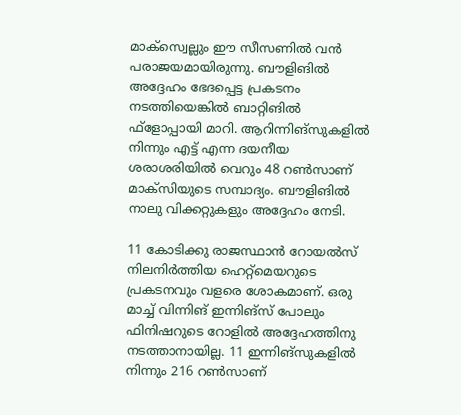മാക്‌സ്വെല്ലും ഈ സീസണില്‍ വന്‍ പരാജയമായിരുന്നു. ബൗളിങില്‍ അദ്ദേഹം ഭേദപ്പെട്ട പ്രകടനം നടത്തിയെങ്കില്‍ ബാറ്റിങില്‍ ഫ്‌ളോപ്പായി മാറി. ആറിന്നിങ്‌സുകളില്‍ നിന്നും എട്ട് എന്ന ദയനീയ ശരാശരിയില്‍ വെറും 48 റണ്‍സാണ് മാക്‌സിയുടെ സമ്പാദ്യം. ബൗളിങില്‍ നാലു വിക്കറ്റുകളും അദ്ദേഹം നേടി.

11 കോടിക്കു രാജസ്ഥാന്‍ റോയല്‍സ് നിലനിര്‍ത്തിയ ഹെറ്റ്‌മെയറുടെ പ്രകടനവും വളരെ ശോകമാണ്. ഒരു മാച്ച് വിന്നിങ് ഇന്നിങ്‌സ് പോലും ഫിനിഷറുടെ റോളില്‍ അദ്ദേഹത്തിനു നടത്താനായില്ല. 11 ഇന്നിങ്‌സുകളില്‍ നിന്നും 216 റണ്‍സാണ്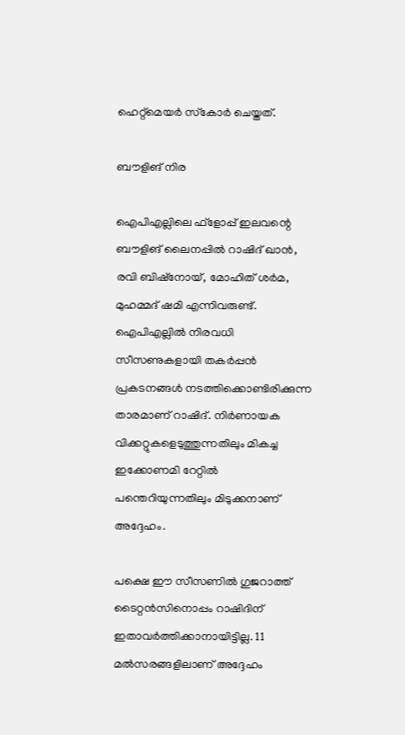ഹെറ്റ്‌മെയര്‍ സ്‌കോര്‍ ചെയ്തത്.

ബൗളിങ് നിര

ഐപിഎല്ലിലെ ഫ്‌ളോപ്പ് ഇലവന്റെ ബൗളിങ് ലൈനപ്പില്‍ റാഷിദ് ഖാന്‍, രവി ബിഷ്‌നോയ്, മോഹിത് ശര്‍മ, മുഹമ്മദ് ഷമി എന്നിവരുണ്ട്. ഐപിഎല്ലില്‍ നിരവധി സീസണുകളായി തകര്‍പ്പന്‍ പ്രകടനങ്ങള്‍ നടത്തിക്കൊണ്ടിരിക്കുന്ന താരമാണ് റാഷിദ്. നിര്‍ണായക വിക്കറ്റുകളെടുത്തുന്നതിലും മികച്ച ഇക്കോണമി റേറ്റില്‍ പന്തെറിയുന്നതിലും മിടുക്കനാണ് അദ്ദേഹം.

പക്ഷെ ഈ സീസണില്‍ ഗുജറാത്ത് ടൈറ്റന്‍സിനൊപ്പം റാഷിദിന് ഇതാവര്‍ത്തിക്കാനായിട്ടില്ല. 11 മല്‍സരങ്ങളിലാണ് അദ്ദേഹം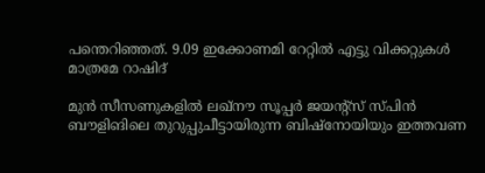പന്തെറിഞ്ഞത്. 9.09 ഇക്കോണമി റേറ്റില്‍ എട്ടു വിക്കറ്റുകള്‍ മാത്രമേ റാഷിദ്

മുന്‍ സീസണുകളില്‍ ലഖ്‌നൗ സൂപ്പര്‍ ജയന്റ്‌സ് സ്പിന്‍ ബൗളിങിലെ തുറുപ്പുചീട്ടായിരുന്ന ബിഷ്‌നോയിയും ഇത്തവണ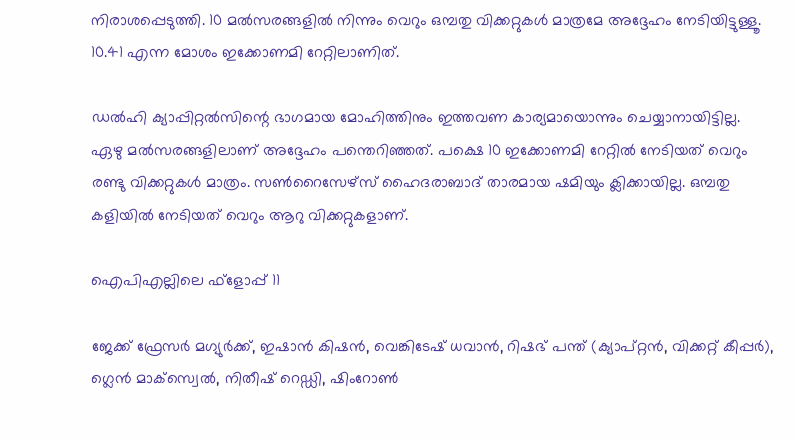നിരാശപ്പെടുത്തി. 10 മല്‍സരങ്ങളില്‍ നിന്നും വെറും ഒമ്പതു വിക്കറ്റുകള്‍ മാത്രമേ അദ്ദേഹം നേടിയിട്ടുള്ളൂ. 10.41 എന്ന മോശം ഇക്കോണമി റേറ്റിലാണിത്.

ഡല്‍ഹി ക്യാപ്പിറ്റല്‍സിന്റെ ഭാഗമായ മോഹിത്തിനും ഇത്തവണ കാര്യമായൊന്നും ചെയ്യാനായിട്ടില്ല. ഏഴു മല്‍സരങ്ങളിലാണ് അദ്ദേഹം പന്തെറിഞ്ഞത്. പക്ഷെ 10 ഇക്കോണമി റേറ്റില്‍ നേടിയത് വെറും രണ്ടു വിക്കറ്റുകള്‍ മാത്രം. സണ്‍റൈസേഴ്‌സ് ഹൈദരാബാദ് താരമായ ഷമിയും ക്ലിക്കായില്ല. ഒമ്പതു കളിയില്‍ നേടിയത് വെറും ആറു വിക്കറ്റുകളാണ്.

ഐപിഎല്ലിലെ ഫ്‌ളോപ്പ് 11

ജേക്ക് ഫ്രേസര്‍ മഗ്യുര്‍ക്ക്, ഇഷാന്‍ കിഷന്‍, വെങ്കിടേഷ് ധവാന്‍, റിഷഭ് പന്ത് (ക്യാപ്റ്റന്‍, വിക്കറ്റ് കീപ്പര്‍), ഗ്ലെന്‍ മാക്‌സ്വെല്‍, നിതീഷ് റെഡ്ഡി, ഷിംറോണ്‍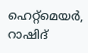ഹെറ്റ്മെയര്‍, റാഷിദ്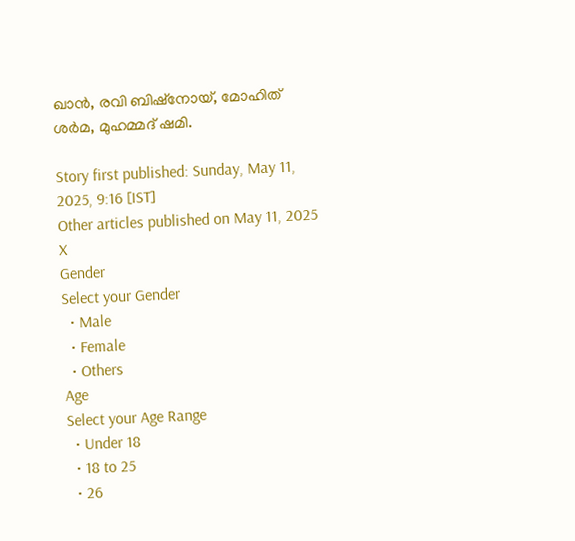ഖാന്‍, രവി ബിഷ്നോയ്, മോഹിത് ശര്‍മ, മുഹമ്മദ് ഷമി.

Story first published: Sunday, May 11, 2025, 9:16 [IST]
Other articles published on May 11, 2025
X
Gender
Select your Gender
  • Male
  • Female
  • Others
Age
Select your Age Range
  • Under 18
  • 18 to 25
  • 26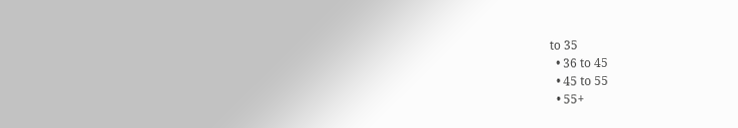to 35
  • 36 to 45
  • 45 to 55
  • 55+